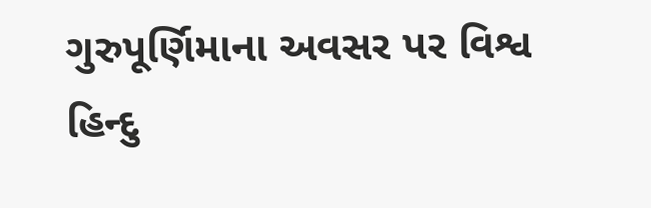ગુરુપૂર્ણિમાના અવસર પર વિશ્વ હિન્દુ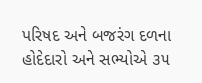પરિષદ અને બજરંગ દળના હોદેદારો અને સભ્યોએ ૩૫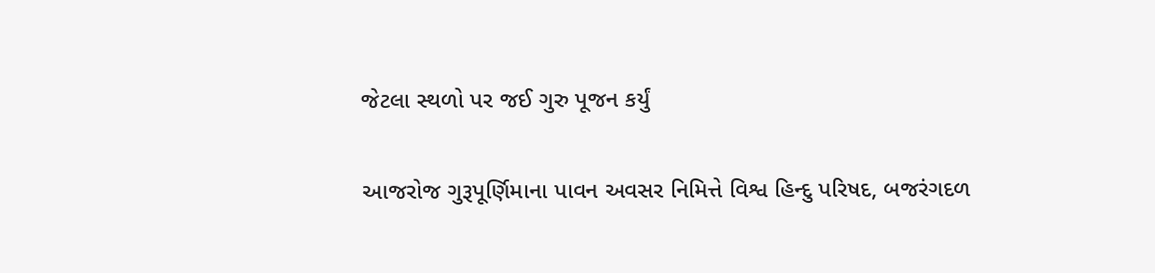જેટલા સ્થળો પર જઈ ગુરુ પૂજન કર્યું

આજરોજ ગુરૂપૂર્ણિમાના પાવન અવસર નિમિત્તે વિશ્વ હિન્દુ પરિષદ, બજરંગદળ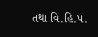તથા વિ.હિ.પ.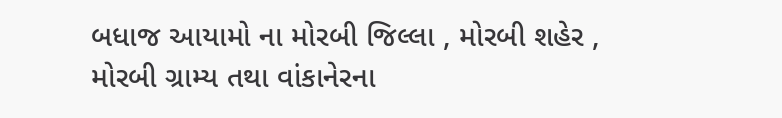બધાજ આયામો ના મોરબી જિલ્લા , મોરબી શહેર , મોરબી ગ્રામ્ય તથા વાંકાનેરના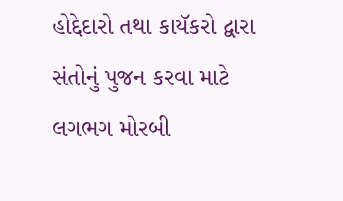હોદ્દેદારો તથા કાયૅકરો દ્વારા સંતોનું પુજન કરવા માટે લગભગ મોરબી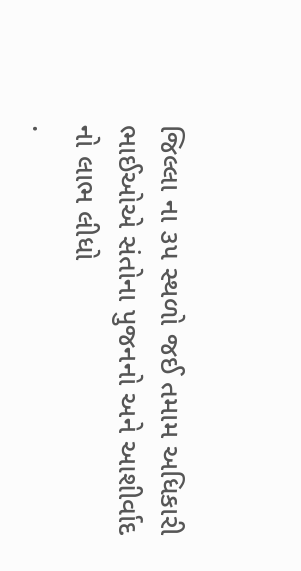જિલ્લા ના ૩૫ સ્થળો જઈ તમામ અધિકારી ભાઈઓએ સંતોના પુજનનો અને આશીર્વાદ નો લાભ લીધો
.